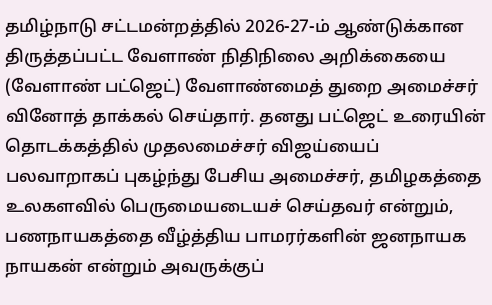தமிழ்நாடு சட்டமன்றத்தில் 2026-27-ம் ஆண்டுக்கான திருத்தப்பட்ட வேளாண் நிதிநிலை அறிக்கையை (வேளாண் பட்ஜெட்) வேளாண்மைத் துறை அமைச்சர் வினோத் தாக்கல் செய்தார். தனது பட்ஜெட் உரையின் தொடக்கத்தில் முதலமைச்சர் விஜய்யைப் பலவாறாகப் புகழ்ந்து பேசிய அமைச்சர், தமிழகத்தை உலகளவில் பெருமையடையச் செய்தவர் என்றும், பணநாயகத்தை வீழ்த்திய பாமரர்களின் ஜனநாயக நாயகன் என்றும் அவருக்குப்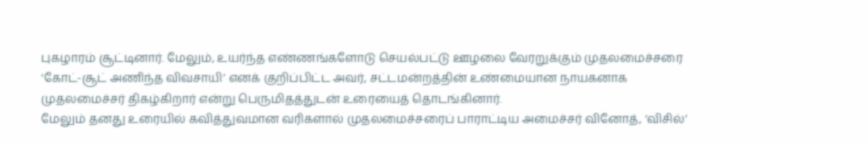புகழாரம் சூட்டினார். மேலும், உயர்ந்த எண்ணங்களோடு செயல்பட்டு ஊழலை வேரறுக்கும் முதலமைச்சரை ‘கோட்-சூட் அணிந்த விவசாயி’ எனக் குறிப்பிட்ட அவர், சட்டமன்றத்தின் உண்மையான நாயகனாக முதலமைச்சர் திகழ்கிறார் என்று பெருமிதத்துடன் உரையைத் தொடங்கினார்.
மேலும் தனது உரையில் கவித்துவமான வரிகளால் முதலமைச்சரைப் பாராட்டிய அமைச்சர் வினோத், ‘விசில்’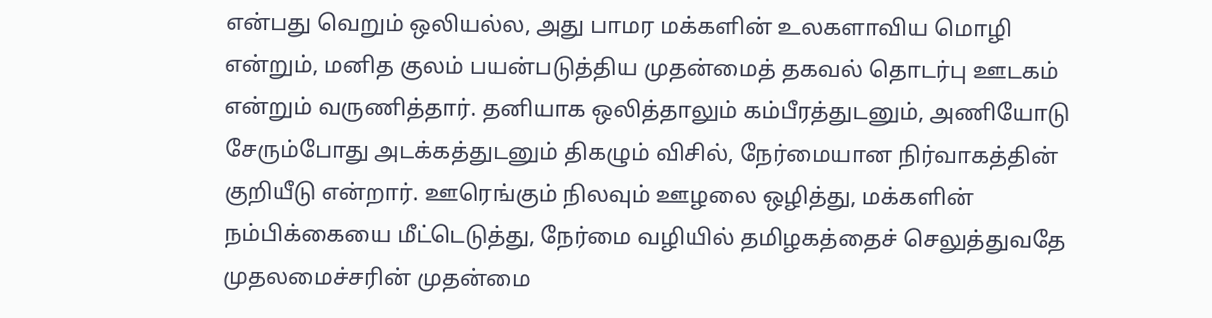என்பது வெறும் ஒலியல்ல, அது பாமர மக்களின் உலகளாவிய மொழி என்றும், மனித குலம் பயன்படுத்திய முதன்மைத் தகவல் தொடர்பு ஊடகம் என்றும் வருணித்தார். தனியாக ஒலித்தாலும் கம்பீரத்துடனும், அணியோடு சேரும்போது அடக்கத்துடனும் திகழும் விசில், நேர்மையான நிர்வாகத்தின் குறியீடு என்றார். ஊரெங்கும் நிலவும் ஊழலை ஒழித்து, மக்களின் நம்பிக்கையை மீட்டெடுத்து, நேர்மை வழியில் தமிழகத்தைச் செலுத்துவதே முதலமைச்சரின் முதன்மை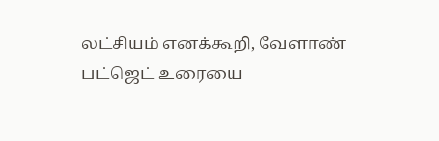லட்சியம் எனக்கூறி, வேளாண் பட்ஜெட் உரையை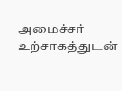அமைச்சர் உற்சாகத்துடன்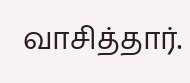வாசித்தார்.